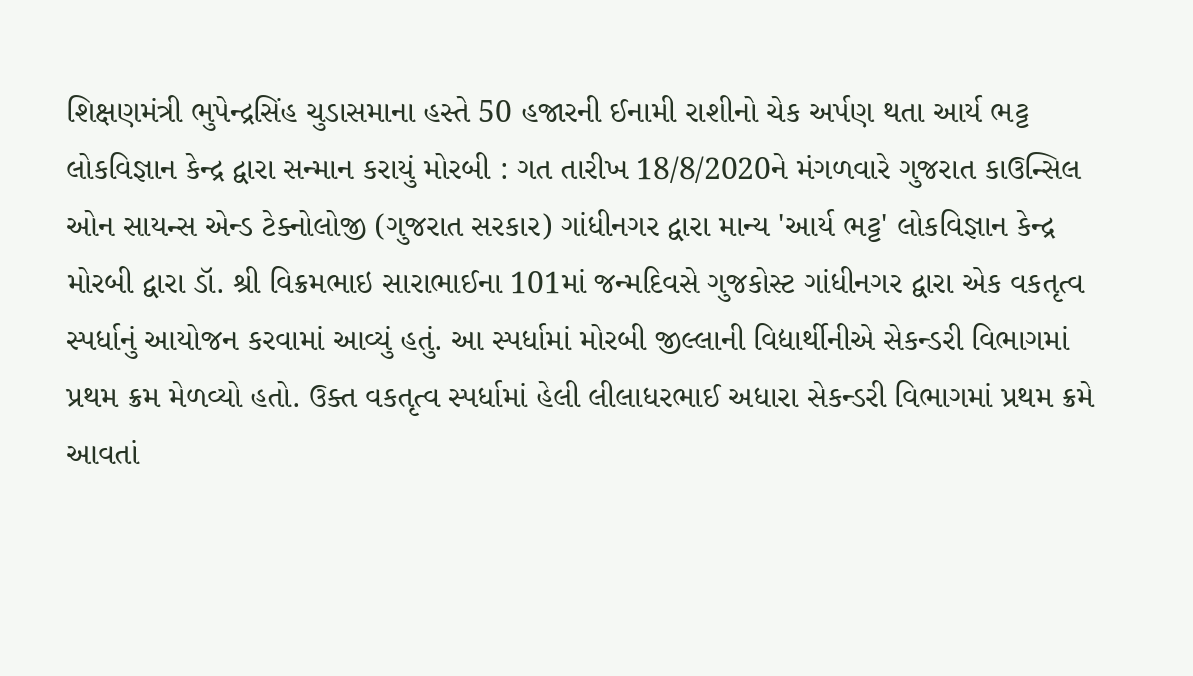શિક્ષણમંત્રી ભુપેન્દ્રસિંહ ચુડાસમાના હસ્તે 50 હજારની ઈનામી રાશીનો ચેક અર્પણ થતા આર્ય ભટ્ટ લોકવિજ્ઞાન કેન્દ્ર દ્વારા સન્માન કરાયું મોરબી : ગત તારીખ 18/8/2020ને મંગળવારે ગુજરાત કાઉન્સિલ ઓન સાયન્સ એન્ડ ટેક્નોલોજી (ગુજરાત સરકાર) ગાંધીનગર દ્વારા માન્ય 'આર્ય ભટ્ટ' લોકવિજ્ઞાન કેન્દ્ર મોરબી દ્વારા ડૉ. શ્રી વિક્રમભાઇ સારાભાઈના 101માં જન્મદિવસે ગુજકોસ્ટ ગાંધીનગર દ્વારા એક વકતૃત્વ સ્પર્ધાનું આયોજન કરવામાં આવ્યું હતું. આ સ્પર્ધામાં મોરબી જીલ્લાની વિદ્યાર્થીનીએ સેકન્ડરી વિભાગમાં પ્રથમ ક્રમ મેળવ્યો હતો. ઉક્ત વકતૃત્વ સ્પર્ધામાં હેલી લીલાધરભાઈ અધારા સેકન્ડરી વિભાગમાં પ્રથમ ક્રમે આવતાં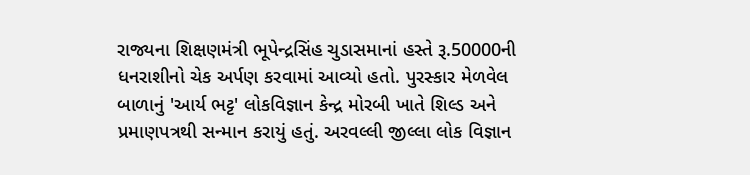રાજ્યના શિક્ષણમંત્રી ભૂપેન્દ્રસિંહ ચુડાસમાનાં હસ્તે રૂ.50000ની ધનરાશીનો ચેક અર્પણ કરવામાં આવ્યો હતો. પુરસ્કાર મેળવેલ બાળાનું 'આર્ય ભટ્ટ' લોકવિજ્ઞાન કેન્દ્ર મોરબી ખાતે શિલ્ડ અને પ્રમાણપત્રથી સન્માન કરાયું હતું. અરવલ્લી જીલ્લા લોક વિજ્ઞાન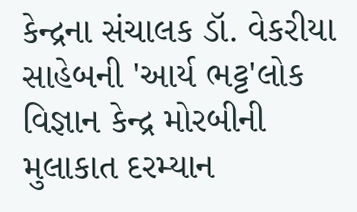કેન્દ્રના સંચાલક ડૉ. વેકરીયા સાહેબની 'આર્ય ભટ્ટ'લોક વિજ્ઞાન કેન્દ્ર મોરબીની મુલાકાત દરમ્યાન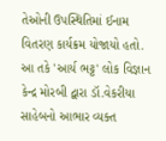તેઓની ઉપસ્થિતિમાં ઈનામ વિતરણ કાર્યક્રમ યોજાયો હતો. આ તકે 'આર્ય ભટ્ટ' લોક વિજ્ઞાન કેન્દ્ર મોરબી દ્વારા ડૉ.વેકરીયા સાહેબનો આભાર વ્યક્ત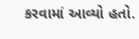કરવામાં આવ્યો હતો.